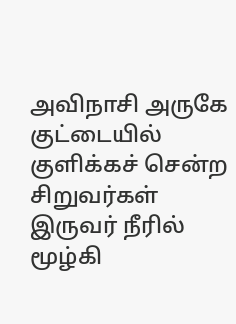அவிநாசி அருகே குட்டையில் குளிக்கச் சென்ற சிறுவர்கள் இருவர் நீரில் மூழ்கி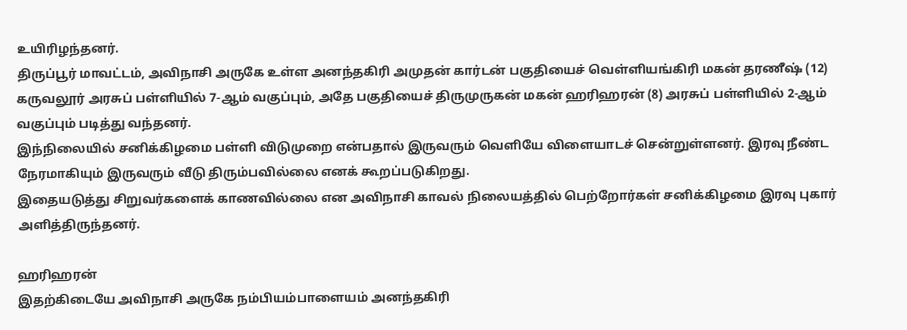உயிரிழந்தனர்.
திருப்பூர் மாவட்டம், அவிநாசி அருகே உள்ள அனந்தகிரி அமுதன் கார்டன் பகுதியைச் வெள்ளியங்கிரி மகன் தரணீஷ் (12) கருவலூர் அரசுப் பள்ளியில் 7-ஆம் வகுப்பும், அதே பகுதியைச் திருமுருகன் மகன் ஹரிஹரன் (8) அரசுப் பள்ளியில் 2-ஆம் வகுப்பும் படித்து வந்தனர்.
இந்நிலையில் சனிக்கிழமை பள்ளி விடுமுறை என்பதால் இருவரும் வெளியே விளையாடச் சென்றுள்ளனர். இரவு நீண்ட நேரமாகியும் இருவரும் வீடு திரும்பவில்லை எனக் கூறப்படுகிறது.
இதையடுத்து சிறுவர்களைக் காணவில்லை என அவிநாசி காவல் நிலையத்தில் பெற்றோர்கள் சனிக்கிழமை இரவு புகார் அளித்திருந்தனர்.

ஹரிஹரன்
இதற்கிடையே அவிநாசி அருகே நம்பியம்பாளையம் அனந்தகிரி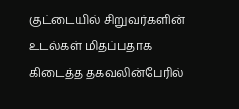குட்டையில் சிறுவர்களின் உடல்கள் மிதப்பதாக கிடைத்த தகவலின்பேரில்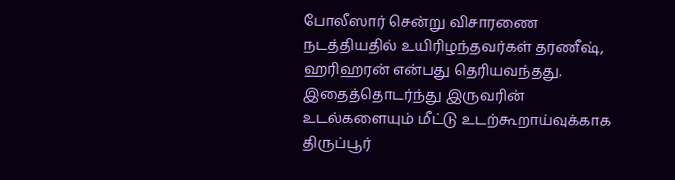போலீஸார் சென்று விசாரணை நடத்தியதில் உயிரிழந்தவர்கள் தரணீஷ், ஹரிஹரன் என்பது தெரியவந்தது.
இதைத்தொடர்ந்து இருவரின் உடல்களையும் மீட்டு உடற்கூறாய்வுக்காக திருப்பூர்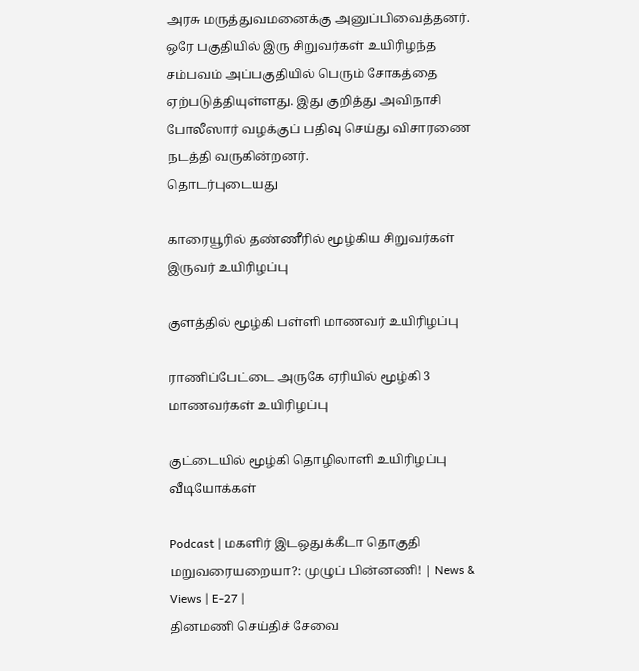அரசு மருத்துவமனைக்கு அனுப்பிவைத்தனர். ஒரே பகுதியில் இரு சிறுவர்கள் உயிரிழந்த சம்பவம் அப்பகுதியில் பெரும் சோகத்தை ஏற்படுத்தியுள்ளது. இது குறித்து அவிநாசி போலீஸார் வழக்குப் பதிவு செய்து விசாரணை நடத்தி வருகின்றனர்.
தொடர்புடையது

காரையூரில் தண்ணீரில் மூழ்கிய சிறுவர்கள் இருவர் உயிரிழப்பு

குளத்தில் மூழ்கி பள்ளி மாணவர் உயிரிழப்பு

ராணிப்பேட்டை அருகே ஏரியில் மூழ்கி 3 மாணவர்கள் உயிரிழப்பு

குட்டையில் மூழ்கி தொழிலாளி உயிரிழப்பு
வீடியோக்கள்

Podcast | மகளிர் இடஒதுக்கீடா தொகுதி மறுவரையறையா?: முழுப் பின்னணி! | News & Views | E-27 |
தினமணி செய்திச் சேவை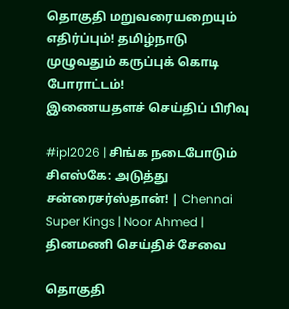தொகுதி மறுவரையறையும் எதிர்ப்பும்! தமிழ்நாடு முழுவதும் கருப்புக் கொடி போராட்டம்!
இணையதளச் செய்திப் பிரிவு

#ipl2026 | சிங்க நடைபோடும் சிஎஸ்கே: அடுத்து சன்ரைசர்ஸ்தான்! | Chennai Super Kings | Noor Ahmed |
தினமணி செய்திச் சேவை

தொகுதி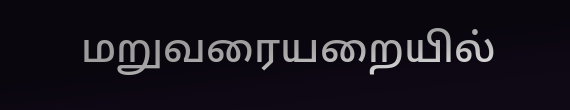மறுவரையறையில்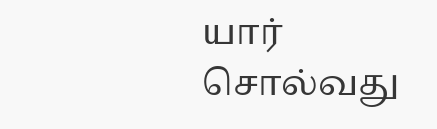யார் சொல்வது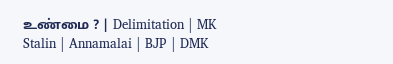உண்மை ? | Delimitation | MK Stalin | Annamalai | BJP | DMK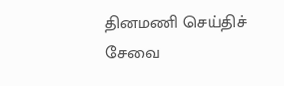தினமணி செய்திச் சேவை